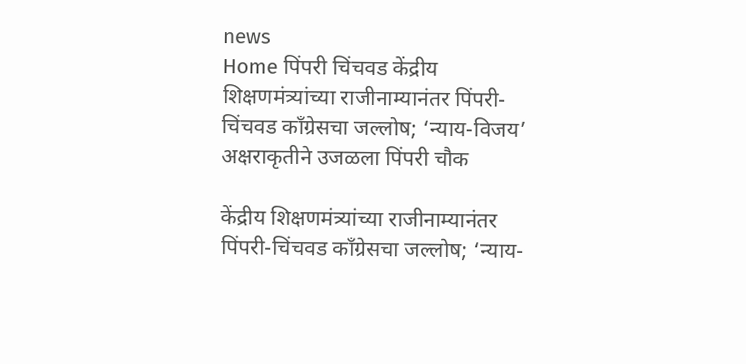news
Home पिंपरी चिंचवड केंद्रीय शिक्षणमंत्र्यांच्या राजीनाम्यानंतर पिंपरी-चिंचवड काँग्रेसचा जल्लोष; ‘न्याय-विजय’ अक्षराकृतीने उजळला पिंपरी चौक

केंद्रीय शिक्षणमंत्र्यांच्या राजीनाम्यानंतर पिंपरी-चिंचवड काँग्रेसचा जल्लोष; ‘न्याय-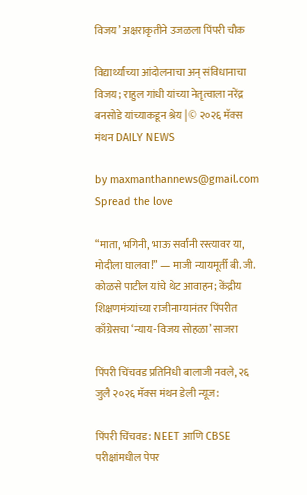विजय’ अक्षराकृतीने उजळला पिंपरी चौक

विद्यार्थ्यांच्या आंदोलनाचा अन् संविधानाचा विजय; राहुल गांधी यांच्या नेतृत्वाला नरेंद्र बनसोडे यांच्याकडून श्रेय | © २०२६ मॅक्स मंथन DAILY NEWS

by maxmanthannews@gmail.com
Spread the love

“माता, भगिनी, भाऊ सर्वांनी रस्त्यावर या, मोदीला घालवा!” — माजी न्यायमूर्ती बी. जी. कोळसे पाटील यांचे थेट आवाहन; केंद्रीय शिक्षणमंत्र्यांच्या राजीनाम्यानंतर पिंपरीत काँग्रेसचा ‘न्याय-विजय सोहळा’ साजरा

पिंपरी चिंचवड प्रतिनिधी बालाजी नवले, २६ जुलै २०२६ मॅक्स मंथन डेली न्यूज:

पिंपरी चिंचवड: NEET आणि CBSE परीक्षांमधील पेपर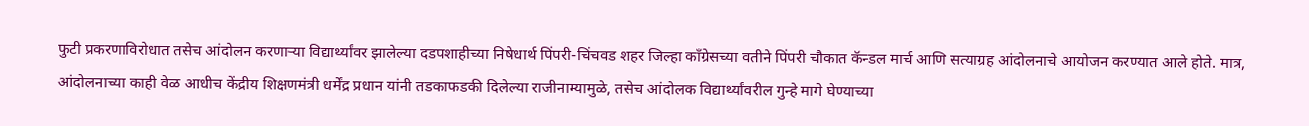फुटी प्रकरणाविरोधात तसेच आंदोलन करणाऱ्या विद्यार्थ्यांवर झालेल्या दडपशाहीच्या निषेधार्थ पिंपरी-चिंचवड शहर जिल्हा काँग्रेसच्या वतीने पिंपरी चौकात कॅन्डल मार्च आणि सत्याग्रह आंदोलनाचे आयोजन करण्यात आले होते. मात्र, आंदोलनाच्या काही वेळ आधीच केंद्रीय शिक्षणमंत्री धर्मेंद्र प्रधान यांनी तडकाफडकी दिलेल्या राजीनाम्यामुळे, तसेच आंदोलक विद्यार्थ्यांवरील गुन्हे मागे घेण्याच्या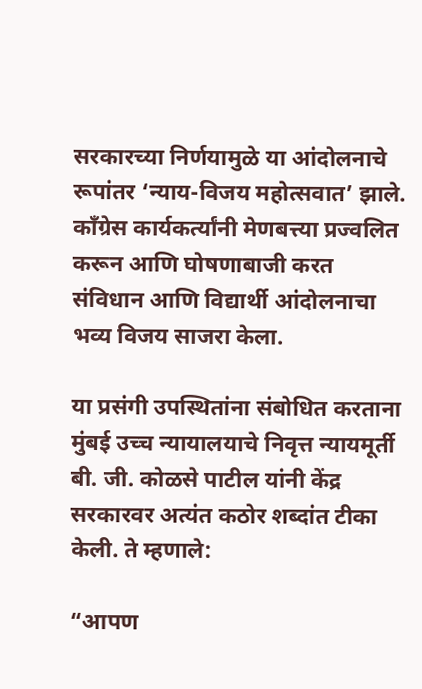सरकारच्या निर्णयामुळे या आंदोलनाचे रूपांतर ‘न्याय-विजय महोत्सवात’ झाले. काँग्रेस कार्यकर्त्यांनी मेणबत्त्या प्रज्वलित करून आणि घोषणाबाजी करत संविधान आणि विद्यार्थी आंदोलनाचा भव्य विजय साजरा केला.

या प्रसंगी उपस्थितांना संबोधित करताना मुंबई उच्च न्यायालयाचे निवृत्त न्यायमूर्ती बी. जी. कोळसे पाटील यांनी केंद्र सरकारवर अत्यंत कठोर शब्दांत टीका केली. ते म्हणाले:

“आपण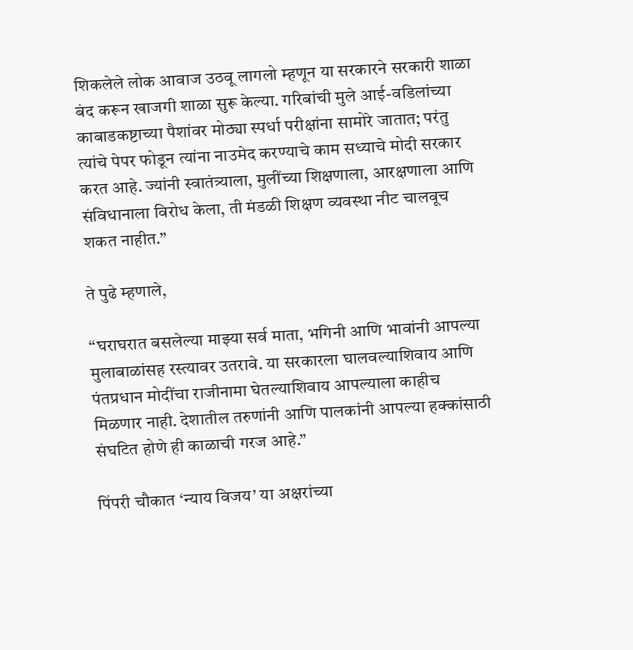शिकलेले लोक आवाज उठवू लागलो म्हणून या सरकारने सरकारी शाळा बंद करून खाजगी शाळा सुरू केल्या. गरिबांची मुले आई-वडिलांच्या काबाडकष्टाच्या पैशांवर मोठ्या स्पर्धा परीक्षांना सामोरे जातात; परंतु त्यांचे पेपर फोडून त्यांना नाउमेद करण्याचे काम सध्याचे मोदी सरकार करत आहे. ज्यांनी स्वातंत्र्याला, मुलींच्या शिक्षणाला, आरक्षणाला आणि संविधानाला विरोध केला, ती मंडळी शिक्षण व्यवस्था नीट चालवूच शकत नाहीत.”

ते पुढे म्हणाले,

“घराघरात बसलेल्या माझ्या सर्व माता, भगिनी आणि भावांनी आपल्या मुलाबाळांसह रस्त्यावर उतरावे. या सरकारला घालवल्याशिवाय आणि पंतप्रधान मोदींचा राजीनामा घेतल्याशिवाय आपल्याला काहीच मिळणार नाही. देशातील तरुणांनी आणि पालकांनी आपल्या हक्कांसाठी संघटित होणे ही काळाची गरज आहे.”

पिंपरी चौकात ‘न्याय विजय’ या अक्षरांच्या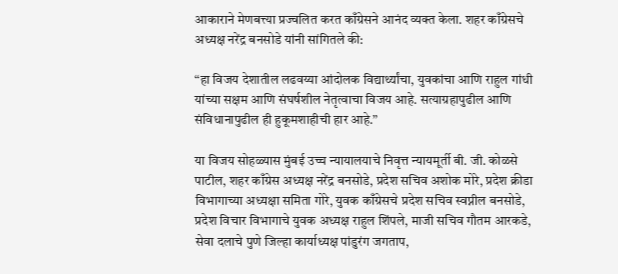आकाराने मेणबत्त्या प्रज्वलित करत काँग्रेसने आनंद व्यक्त केला. शहर काँग्रेसचे अध्यक्ष नरेंद्र बनसोडे यांनी सांगितले की:

“हा विजय देशातील लढवय्या आंदोलक विद्यार्थ्यांचा, युवकांचा आणि राहुल गांधी यांच्या सक्षम आणि संघर्षशील नेतृत्वाचा विजय आहे. सत्याग्रहापुढील आणि संविधानापुढील ही हुकूमशाहीची हार आहे.”

या विजय सोहळ्यास मुंबई उच्च न्यायालयाचे निवृत्त न्यायमूर्ती बी. जी. कोळसे पाटील, शहर काँग्रेस अध्यक्ष नरेंद्र बनसोडे, प्रदेश सचिव अशोक मोरे, प्रदेश क्रीडा विभागाच्या अध्यक्षा समिता गोरे, युवक काँग्रेसचे प्रदेश सचिव स्वप्नील बनसोडे, प्रदेश विचार विभागाचे युवक अध्यक्ष राहुल शिंपले, माजी सचिव गौतम आरकडे, सेवा दलाचे पुणे जिल्हा कार्याध्यक्ष पांडुरंग जगताप,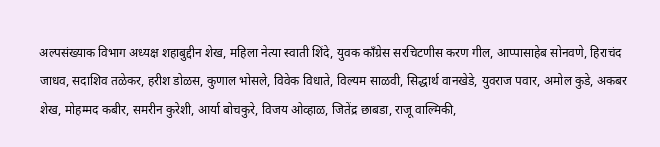अल्पसंख्याक विभाग अध्यक्ष शहाबुद्दीन शेख, महिला नेत्या स्वाती शिंदे, युवक काँग्रेस सरचिटणीस करण गील, आप्पासाहेब सोनवणे, हिराचंद जाधव, सदाशिव तळेकर, हरीश डोळस, कुणाल भोसले, विवेक विधाते, विल्यम साळवी, सिद्धार्थ वानखेडे, युवराज पवार, अमोल कुडे, अकबर शेख, मोहम्मद कबीर, समरीन कुरेशी, आर्या बोचकुरे, विजय ओव्हाळ, जितेंद्र छाबडा, राजू वाल्मिकी,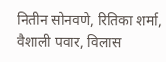नितीन सोनवणे, रितिका शर्मा, वैशाली पवार, विलास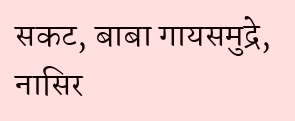सकट, बाबा गायसमुद्रे, नासिर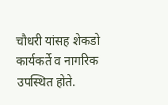चौधरी यांसह शेकडो कार्यकर्ते व नागरिक उपस्थित होते.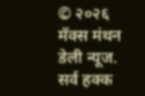© २०२६ मॅक्स मंथन डेली न्यूज. सर्व हक्क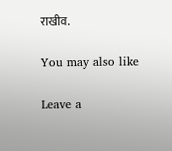राखीव.

You may also like

Leave a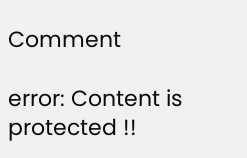Comment

error: Content is protected !!